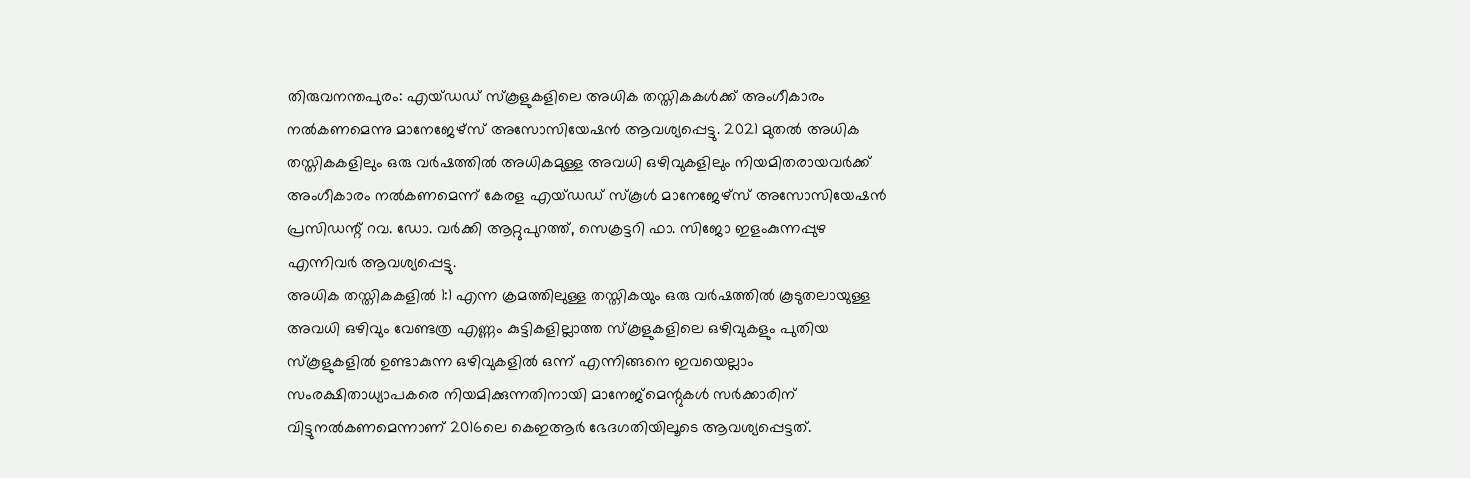തിരുവനന്തപുരം: എയ്ഡഡ് സ്കൂളുകളിലെ അധിക തസ്തികകൾക്ക് അംഗീകാരം നൽകണമെന്നു മാനേജേഴ്സ് അസോസിയേഷൻ ആവശ്യപ്പെട്ടു. 2021 മുതൽ അധിക തസ്തികകളിലും ഒരു വർഷത്തിൽ അധികമുള്ള അവധി ഒഴിവുകളിലും നിയമിതരായവർക്ക് അംഗീകാരം നൽകണമെന്ന് കേരള എയ്ഡഡ് സ്കൂൾ മാനേജേഴ്സ് അസോസിയേഷൻ പ്രസിഡന്റ് റവ. ഡോ. വർക്കി ആറ്റുപുറത്ത്, സെക്രട്ടറി ഫാ. സിജോ ഇളംകുന്നപ്പുഴ എന്നിവർ ആവശ്യപ്പെട്ടു.
അധിക തസ്തികകളിൽ 1:1 എന്ന ക്രമത്തിലുള്ള തസ്തികയും ഒരു വർഷത്തിൽ കൂടുതലായുള്ള അവധി ഒഴിവും വേണ്ടത്ര എണ്ണം കുട്ടികളില്ലാത്ത സ്കൂളുകളിലെ ഒഴിവുകളും പുതിയ സ്കൂളുകളിൽ ഉണ്ടാകുന്ന ഒഴിവുകളിൽ ഒന്ന് എന്നിങ്ങനെ ഇവയെല്ലാം സംരക്ഷിതാധ്യാപകരെ നിയമിക്കുന്നതിനായി മാനേജ്മെന്റുകൾ സർക്കാരിന് വിട്ടുനൽകണമെന്നാണ് 2016ലെ കെഇആർ ഭേദഗതിയിലൂടെ ആവശ്യപ്പെട്ടത്.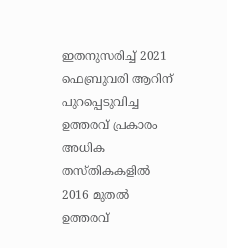ഇതനുസരിച്ച് 2021 ഫെബ്രുവരി ആറിന് പുറപ്പെടുവിച്ച ഉത്തരവ് പ്രകാരം അധിക തസ്തികകളിൽ 2016 മുതൽ ഉത്തരവ്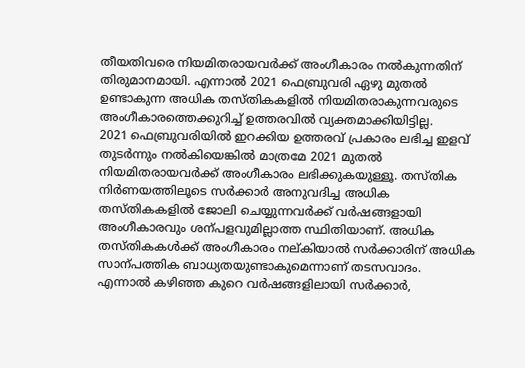തീയതിവരെ നിയമിതരായവർക്ക് അംഗീകാരം നൽകുന്നതിന് തിരുമാനമായി. എന്നാൽ 2021 ഫെബ്രുവരി ഏഴു മുതൽ ഉണ്ടാകുന്ന അധിക തസ്തികകളിൽ നിയമിതരാകുന്നവരുടെ അംഗീകാരത്തെക്കുറിച്ച് ഉത്തരവിൽ വ്യക്തമാക്കിയിട്ടില്ല.
2021 ഫെബ്രുവരിയിൽ ഇറക്കിയ ഉത്തരവ് പ്രകാരം ലഭിച്ച ഇളവ് തുടർന്നും നൽകിയെങ്കിൽ മാത്രമേ 2021 മുതൽ നിയമിതരായവർക്ക് അംഗീകാരം ലഭിക്കുകയുള്ളൂ. തസ്തിക നിർണയത്തിലൂടെ സർക്കാർ അനുവദിച്ച അധിക തസ്തികകളിൽ ജോലി ചെയ്യുന്നവർക്ക് വർഷങ്ങളായി അംഗീകാരവും ശന്പളവുമില്ലാത്ത സ്ഥിതിയാണ്. അധിക തസ്തികകൾക്ക് അംഗീകാരം നല്കിയാൽ സർക്കാരിന് അധിക സാന്പത്തിക ബാധ്യതയുണ്ടാകുമെന്നാണ് തടസവാദം.
എന്നാൽ കഴിഞ്ഞ കുറെ വർഷങ്ങളിലായി സർക്കാർ,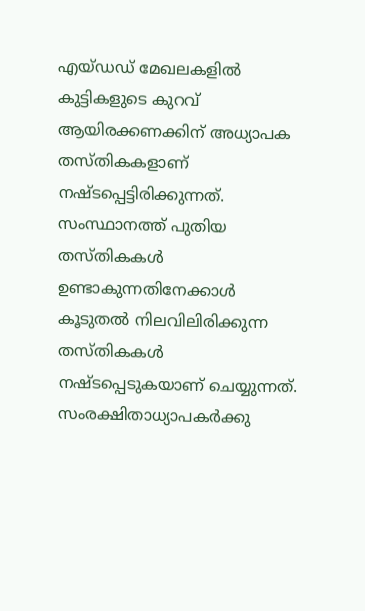എയ്ഡഡ് മേഖലകളിൽ കുട്ടികളുടെ കുറവ് ആയിരക്കണക്കിന് അധ്യാപക തസ്തികകളാണ് നഷ്ടപ്പെട്ടിരിക്കുന്നത്. സംസ്ഥാനത്ത് പുതിയ തസ്തികകൾ ഉണ്ടാകുന്നതിനേക്കാൾ കൂടുതൽ നിലവിലിരിക്കുന്ന തസ്തികകൾ നഷ്ടപ്പെടുകയാണ് ചെയ്യുന്നത്. സംരക്ഷിതാധ്യാപകർക്കു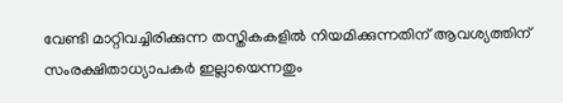വേണ്ടി മാറ്റിവച്ചിരിക്കുന്ന തസ്തികകളിൽ നിയമിക്കുന്നതിന് ആവശ്യത്തിന് സംരക്ഷിതാധ്യാപകർ ഇല്ലായെന്നതും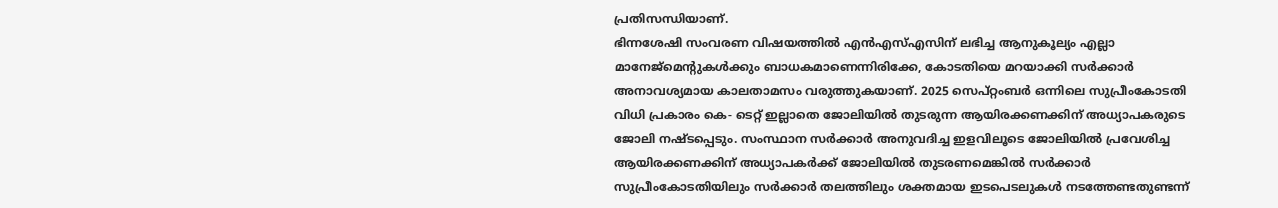പ്രതിസന്ധിയാണ്.
ഭിന്നശേഷി സംവരണ വിഷയത്തിൽ എൻഎസ്എസിന് ലഭിച്ച ആനുകൂല്യം എല്ലാ മാനേജ്മെന്റുകൾക്കും ബാധകമാണെന്നിരിക്കേ, കോടതിയെ മറയാക്കി സർക്കാർ അനാവശ്യമായ കാലതാമസം വരുത്തുകയാണ്. 2025 സെപ്റ്റംബർ ഒന്നിലെ സുപ്രീംകോടതി വിധി പ്രകാരം കെ- ടെറ്റ് ഇല്ലാതെ ജോലിയിൽ തുടരുന്ന ആയിരക്കണക്കിന് അധ്യാപകരുടെ ജോലി നഷ്ടപ്പെടും. സംസ്ഥാന സർക്കാർ അനുവദിച്ച ഇളവിലൂടെ ജോലിയിൽ പ്രവേശിച്ച ആയിരക്കണക്കിന് അധ്യാപകർക്ക് ജോലിയിൽ തുടരണമെങ്കിൽ സർക്കാർ സുപ്രീംകോടതിയിലും സർക്കാർ തലത്തിലും ശക്തമായ ഇടപെടലുകൾ നടത്തേണ്ടതുണ്ടന്ന്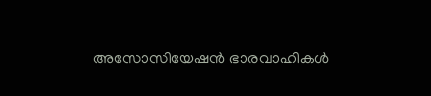അസോസിയേഷൻ ഭാരവാഹികൾ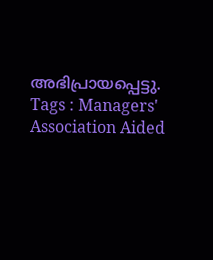അഭിപ്രായപ്പെട്ടു.
Tags : Managers' Association Aided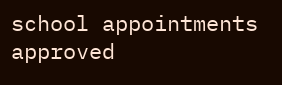school appointments approved